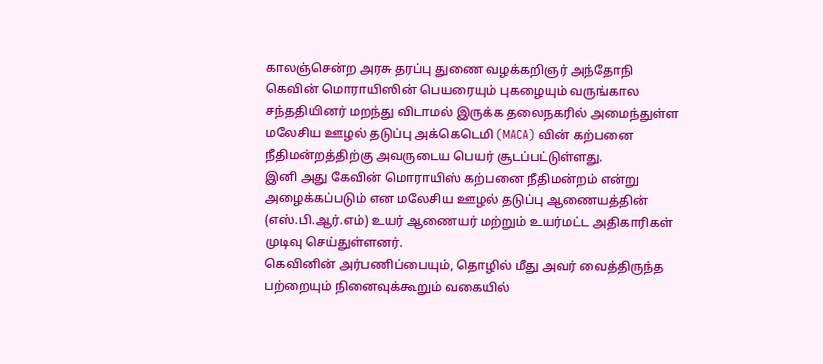காலஞ்சென்ற அரசு தரப்பு துணை வழக்கறிஞர் அந்தோநி கெவின் மொராயிஸின் பெயரையும் புகழையும் வருங்கால சந்ததியினர் மறந்து விடாமல் இருக்க தலைநகரில் அமைந்துள்ள மலேசிய ஊழல் தடுப்பு அக்கெடெமி (MACA) வின் கற்பனை நீதிமன்றத்திற்கு அவருடைய பெயர் சூடப்பட்டுள்ளது.
இனி அது கேவின் மொராயிஸ் கற்பனை நீதிமன்றம் என்று அழைக்கப்படும் என மலேசிய ஊழல் தடுப்பு ஆணையத்தின் (எஸ்.பி.ஆர்.எம்) உயர் ஆணையர் மற்றும் உயர்மட்ட அதிகாரிகள் முடிவு செய்துள்ளனர்.
கெவினின் அர்பணிப்பையும், தொழில் மீது அவர் வைத்திருந்த பற்றையும் நினைவுக்கூறும் வகையில்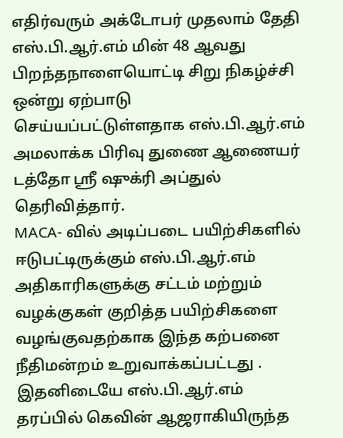எதிர்வரும் அக்டோபர் முதலாம் தேதி எஸ்.பி.ஆர்.எம் மின் 48 ஆவது பிறந்தநாளையொட்டி சிறு நிகழ்ச்சி ஒன்று ஏற்பாடு செய்யப்பட்டுள்ளதாக எஸ்.பி.ஆர்.எம் அமலாக்க பிரிவு துணை ஆணையர் டத்தோ ஶ்ரீ ஷுக்ரி அப்துல் தெரிவித்தார்.
MACA- வில் அடிப்படை பயிற்சிகளில் ஈடுபட்டிருக்கும் எஸ்.பி.ஆர்.எம் அதிகாரிகளுக்கு சட்டம் மற்றும் வழக்குகள் குறித்த பயிற்சிகளை வழங்குவதற்காக இந்த கற்பனை நீதிமன்றம் உறுவாக்கப்பட்டது .
இதனிடையே எஸ்.பி.ஆர்.எம் தரப்பில் கெவின் ஆஜராகியிருந்த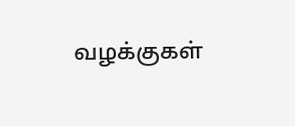வழக்குகள்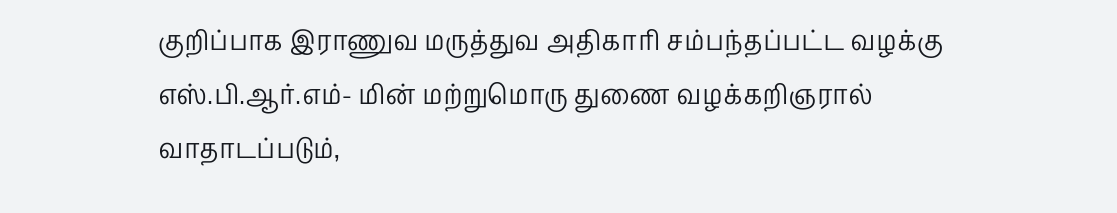குறிப்பாக இராணுவ மருத்துவ அதிகாரி சம்பந்தப்பட்ட வழக்கு எஸ்.பி.ஆர்.எம்- மின் மற்றுமொரு துணை வழக்கறிஞரால் வாதாடப்படும்,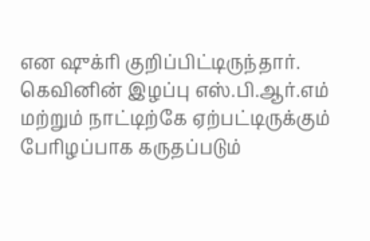என ஷுக்ரி குறிப்பிட்டிருந்தார்.
கெவினின் இழப்பு எஸ்.பி.ஆர்.எம் மற்றும் நாட்டிற்கே ஏற்பட்டிருக்கும் பேரிழப்பாக கருதப்படும்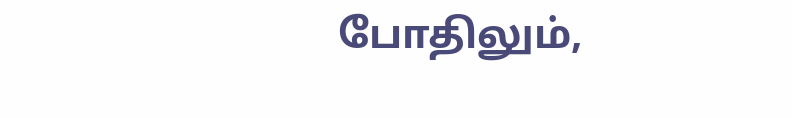போதிலும்,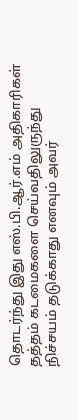தொடர்ந்து இது எஸ்.பி.ஆர்.எம் அதிகாரிகள் தத்தம் கடமைகளை செய்வதிலுருந்து நிச்சயம் தடுக்காது எனவும் அவர்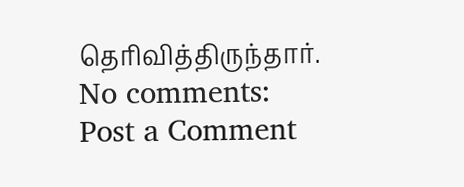தெரிவித்திருந்தார்.
No comments:
Post a Comment